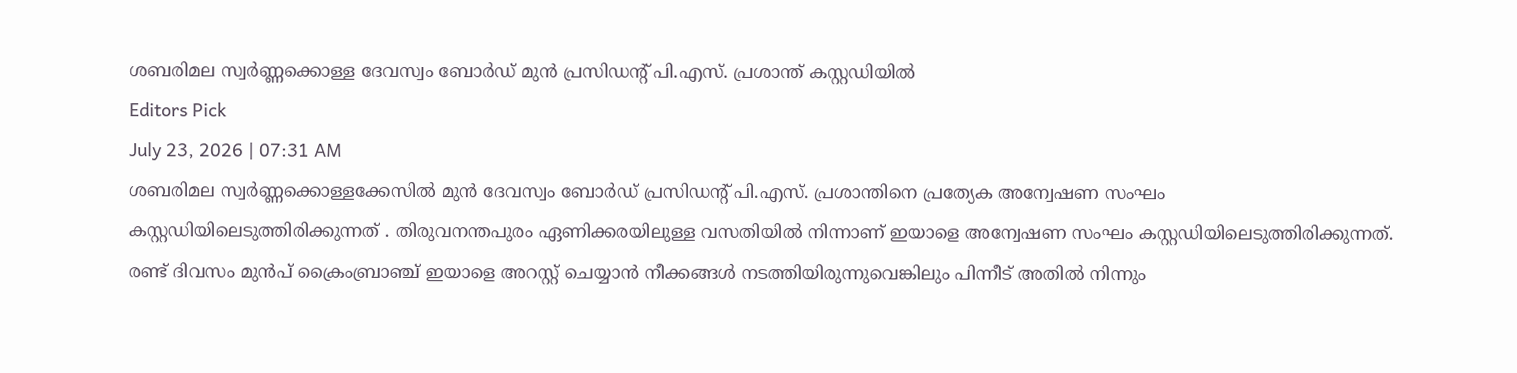ശബരിമല സ്വർണ്ണക്കൊള്ള ദേവസ്വം ബോർഡ് മുൻ പ്രസിഡൻ്റ് പി.എസ്. പ്രശാന്ത് കസ്റ്റഡിയിൽ
Editors Pick
July 23, 2026 | 07:31 AM
ശബരിമല സ്വർണ്ണക്കൊള്ളക്കേസിൽ മുൻ ദേവസ്വം ബോർഡ് പ്രസിഡന്റ് പി.എസ്. പ്രശാന്തിനെ പ്രത്യേക അന്വേഷണ സംഘം കസ്റ്റഡിയിലെടുത്തിരിക്കുന്നത് . തിരുവനന്തപുരം ഏണിക്കരയിലുള്ള വസതിയിൽ നിന്നാണ് ഇയാളെ അന്വേഷണ സംഘം കസ്റ്റഡിയിലെടുത്തിരിക്കുന്നത്. രണ്ട് ദിവസം മുൻപ് ക്രൈംബ്രാഞ്ച് ഇയാളെ അറസ്റ്റ് ചെയ്യാൻ നീക്കങ്ങൾ നടത്തിയിരുന്നുവെങ്കിലും പിന്നീട് അതിൽ നിന്നും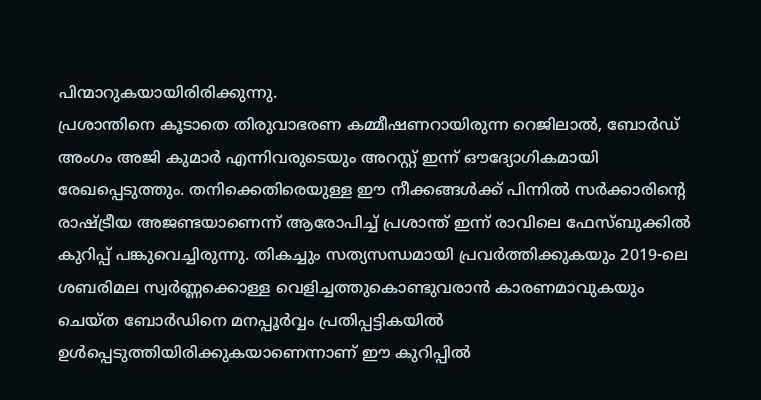പിന്മാറുകയായിരിരിക്കുന്നു.
പ്രശാന്തിനെ കൂടാതെ തിരുവാഭരണ കമ്മീഷണറായിരുന്ന റെജിലാൽ, ബോർഡ് അംഗം അജി കുമാർ എന്നിവരുടെയും അറസ്റ്റ് ഇന്ന് ഔദ്യോഗികമായി രേഖപ്പെടുത്തും. തനിക്കെതിരെയുള്ള ഈ നീക്കങ്ങൾക്ക് പിന്നിൽ സർക്കാരിന്റെ രാഷ്ട്രീയ അജണ്ടയാണെന്ന് ആരോപിച്ച് പ്രശാന്ത് ഇന്ന് രാവിലെ ഫേസ്ബുക്കിൽ കുറിപ്പ് പങ്കുവെച്ചിരുന്നു. തികച്ചും സത്യസന്ധമായി പ്രവർത്തിക്കുകയും 2019-ലെ ശബരിമല സ്വർണ്ണക്കൊള്ള വെളിച്ചത്തുകൊണ്ടുവരാൻ കാരണമാവുകയും ചെയ്ത ബോർഡിനെ മനപ്പൂർവ്വം പ്രതിപ്പട്ടികയിൽ ഉൾപ്പെടുത്തിയിരിക്കുകയാണെന്നാണ് ഈ കുറിപ്പിൽ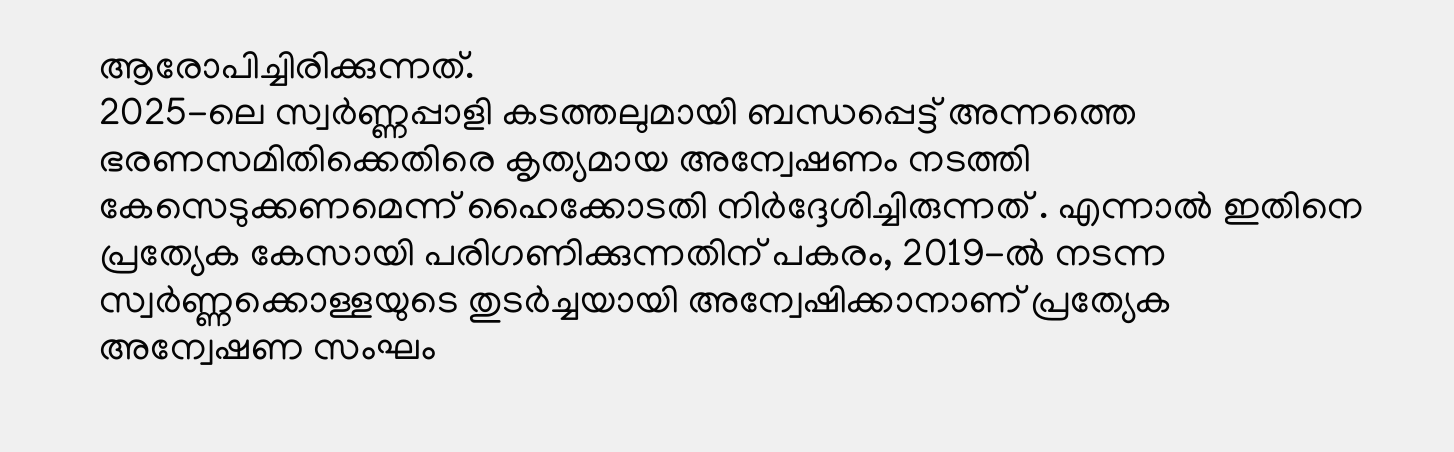ആരോപിച്ചിരിക്കുന്നത്.
2025-ലെ സ്വർണ്ണപ്പാളി കടത്തലുമായി ബന്ധപ്പെട്ട് അന്നത്തെ ഭരണസമിതിക്കെതിരെ കൃത്യമായ അന്വേഷണം നടത്തി കേസെടുക്കണമെന്ന് ഹൈക്കോടതി നിർദ്ദേശിച്ചിരുന്നത് . എന്നാൽ ഇതിനെ പ്രത്യേക കേസായി പരിഗണിക്കുന്നതിന് പകരം, 2019-ൽ നടന്ന സ്വർണ്ണക്കൊള്ളയുടെ തുടർച്ചയായി അന്വേഷിക്കാനാണ് പ്രത്യേക അന്വേഷണ സംഘം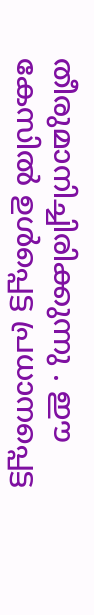തീരുമാനിച്ചിരിക്കുന്നു . ഈ കേസിൽ ഉൾപ്പെട്ട പ്രധാനപ്പെട്ട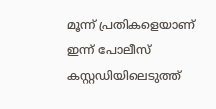മൂന്ന് പ്രതികളെയാണ് ഇന്ന് പോലീസ് കസ്റ്റഡിയിലെടുത്ത്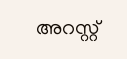അറസ്റ്റ്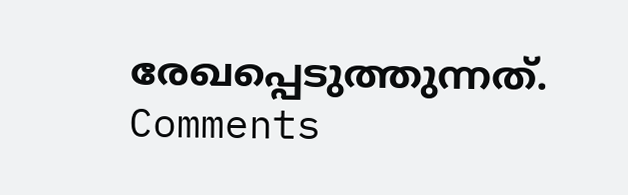രേഖപ്പെടുത്തുന്നത്.
Comments